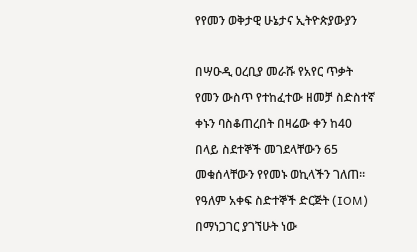የየመን ወቅታዊ ሁኔታና ኢትዮጵያውያን

በሣዑዲ ዐረቢያ መራሹ የአየር ጥቃት የመን ውስጥ የተከፈተው ዘመቻ ስድስተኛ ቀኑን ባስቆጠረበት በዛሬው ቀን ከ40 በላይ ስደተኞች መገደላቸውን 65 መቁሰላቸውን የየመኑ ወኪላችን ገለጠ። የዓለም አቀፍ ስድተኞች ድርጅት (IOM) በማነጋገር ያገኘሁት ነው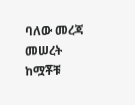ባለው መረጃ መሠረት ከሟቾቹ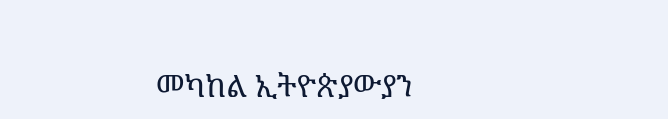መካከል ኢትዮጵያውያን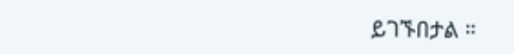ይገኙበታል ።